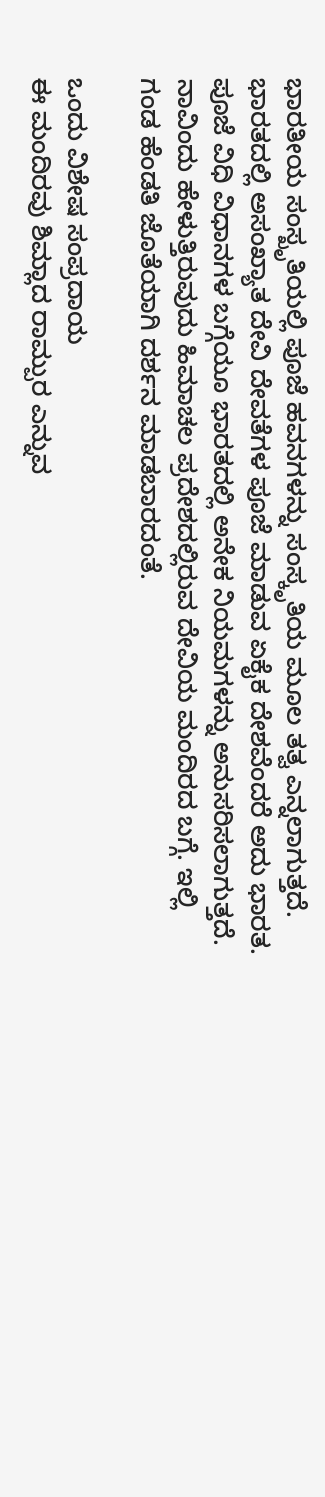ಭಾರತೀಯ ಸಂಸ್ಖೃತಿಯಲ್ಲಿ ಪೂಜೆ ಹವನಗಳನ್ನು ಸಂಸ್ಕೃತಿಯ ಮೂಲ ತತ್ವ ಎನ್ನಲಾಗುತ್ತದೆ. ಭಾರತದಲ್ಲಿ ಅಸಂಖ್ಯಾತ ದೇವಿ ದೇವತೆಗಳ ಪೂಜೆ ಮಾಡುವ ಏಕೈಕ ದೇಶವೆಂದರೆ ಅದು ಭಾರತ. ಪೂಜೆ ವಿಧಿ ವಿಧಾನಗಳ ಬಗ್ಗೆಯೂ ಭಾರತದಲ್ಲಿ ಅನೇಕ ನಿಯಮಗಳನ್ನು ಅನುಸರಿಸಲಾಗುತ್ತದೆ. ನಾವಿಂದು ಹೇಳುತ್ತಿರುವುದು ಹಿಮಾಚಲ ಪ್ರದೇಶದಲ್ಲಿರುವ ದೇವಿಯ ಮಂದಿರದ ಬಗ್ಗೆ. ಇಲ್ಲಿ ಗಂಡ ಹೆಂಡತಿ ಜೊತೆಯಾಗಿ ದರ್ಶನ ಮಾಡಬಾರದಂತೆ.

ಒಂದು ವಿಶೇಷ ಸಂಪ್ರದಾಯ
ಈ ಮಂದಿರವು ಶಿಮ್ಲಾದ ರಾಮ್ಪುರ ಎನ್ನುವ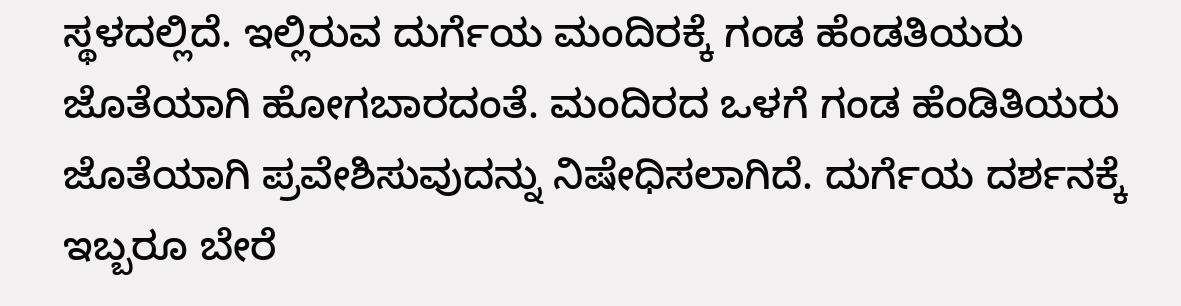ಸ್ಥಳದಲ್ಲಿದೆ. ಇಲ್ಲಿರುವ ದುರ್ಗೆಯ ಮಂದಿರಕ್ಕೆ ಗಂಡ ಹೆಂಡತಿಯರು ಜೊತೆಯಾಗಿ ಹೋಗಬಾರದಂತೆ. ಮಂದಿರದ ಒಳಗೆ ಗಂಡ ಹೆಂಡಿತಿಯರು ಜೊತೆಯಾಗಿ ಪ್ರವೇಶಿಸುವುದನ್ನು ನಿಷೇಧಿಸಲಾಗಿದೆ. ದುರ್ಗೆಯ ದರ್ಶನಕ್ಕೆ ಇಬ್ಬರೂ ಬೇರೆ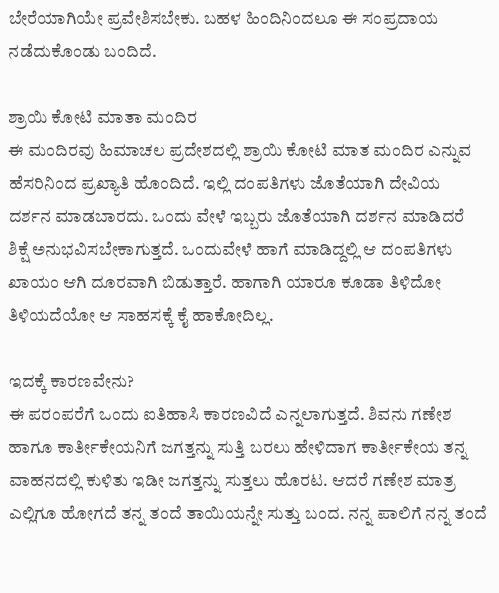ಬೇರೆಯಾಗಿಯೇ ಪ್ರವೇಶಿಸಬೇಕು. ಬಹಳ ಹಿಂದಿನಿಂದಲೂ ಈ ಸಂಪ್ರದಾಯ ನಡೆದುಕೊಂಡು ಬಂದಿದೆ.

ಶ್ರಾಯಿ ಕೋಟಿ ಮಾತಾ ಮಂದಿರ
ಈ ಮಂದಿರವು ಹಿಮಾಚಲ ಪ್ರದೇಶದಲ್ಲಿ ಶ್ರಾಯಿ ಕೋಟಿ ಮಾತ ಮಂದಿರ ಎನ್ನುವ ಹೆಸರಿನಿಂದ ಪ್ರಖ್ಯಾತಿ ಹೊಂದಿದೆ. ಇಲ್ಲಿ ದಂಪತಿಗಳು ಜೊತೆಯಾಗಿ ದೇವಿಯ ದರ್ಶನ ಮಾಡಬಾರದು. ಒಂದು ವೇಳೆ ಇಬ್ಬರು ಜೊತೆಯಾಗಿ ದರ್ಶನ ಮಾಡಿದರೆ ಶಿಕ್ಷೆ ಅನುಭವಿಸಬೇಕಾಗುತ್ತದೆ. ಒಂದುವೇಳೆ ಹಾಗೆ ಮಾಡಿದ್ದಲ್ಲಿ ಆ ದಂಪತಿಗಳು ಖಾಯಂ ಆಗಿ ದೂರವಾಗಿ ಬಿಡುತ್ತಾರೆ. ಹಾಗಾಗಿ ಯಾರೂ ಕೂಡಾ ತಿಳಿದೋ ತಿಳಿಯದೆಯೋ ಆ ಸಾಹಸಕ್ಕೆ ಕೈ ಹಾಕೋದಿಲ್ಲ.

ಇದಕ್ಕೆ ಕಾರಣವೇನು?
ಈ ಪರಂಪರೆಗೆ ಒಂದು ಐತಿಹಾಸಿ ಕಾರಣವಿದೆ ಎನ್ನಲಾಗುತ್ತದೆ. ಶಿವನು ಗಣೇಶ ಹಾಗೂ ಕಾರ್ತೀಕೇಯನಿಗೆ ಜಗತ್ತನ್ನು ಸುತ್ತಿ ಬರಲು ಹೇಳಿದಾಗ ಕಾರ್ತೀಕೇಯ ತನ್ನ ವಾಹನದಲ್ಲಿ ಕುಳಿತು ಇಡೀ ಜಗತ್ತನ್ನು ಸುತ್ತಲು ಹೊರಟ. ಆದರೆ ಗಣೇಶ ಮಾತ್ರ ಎಲ್ಲಿಗೂ ಹೋಗದೆ ತನ್ನ ತಂದೆ ತಾಯಿಯನ್ನೇ ಸುತ್ತು ಬಂದ. ನನ್ನ ಪಾಲಿಗೆ ನನ್ನ ತಂದೆ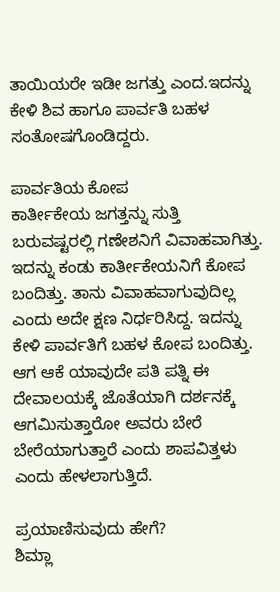ತಾಯಿಯರೇ ಇಡೀ ಜಗತ್ತು ಎಂದ.ಇದನ್ನು ಕೇಳಿ ಶಿವ ಹಾಗೂ ಪಾರ್ವತಿ ಬಹಳ ಸಂತೋಷಗೊಂಡಿದ್ದರು.

ಪಾರ್ವತಿಯ ಕೋಪ
ಕಾರ್ತೀಕೇಯ ಜಗತ್ತನ್ನು ಸುತ್ತಿ ಬರುವಷ್ಟರಲ್ಲಿ ಗಣೇಶನಿಗೆ ವಿವಾಹವಾಗಿತ್ತು. ಇದನ್ನು ಕಂಡು ಕಾರ್ತೀಕೇಯನಿಗೆ ಕೋಪ ಬಂದಿತ್ತು. ತಾನು ವಿವಾಹವಾಗುವುದಿಲ್ಲ ಎಂದು ಅದೇ ಕ್ಷಣ ನಿರ್ಧರಿಸಿದ್ದ. ಇದನ್ನು ಕೇಳಿ ಪಾರ್ವತಿಗೆ ಬಹಳ ಕೋಪ ಬಂದಿತ್ತು. ಆಗ ಆಕೆ ಯಾವುದೇ ಪತಿ ಪತ್ನಿ ಈ ದೇವಾಲಯಕ್ಕೆ ಜೊತೆಯಾಗಿ ದರ್ಶನಕ್ಕೆ ಆಗಮಿಸುತ್ತಾರೋ ಅವರು ಬೇರೆ ಬೇರೆಯಾಗುತ್ತಾರೆ ಎಂದು ಶಾಪವಿತ್ತಳು ಎಂದು ಹೇಳಲಾಗುತ್ತಿದೆ.

ಪ್ರಯಾಣಿಸುವುದು ಹೇಗೆ?
ಶಿಮ್ಲಾ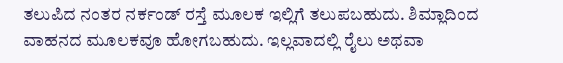ತಲುಪಿದ ನಂತರ ನರ್ಕಂಡ್ ರಸ್ತೆ ಮೂಲಕ ಇಲ್ಲಿಗೆ ತಲುಪಬಹುದು. ಶಿಮ್ಲಾದಿಂದ ವಾಹನದ ಮೂಲಕವೂ ಹೋಗಬಹುದು. ಇಲ್ಲವಾದಲ್ಲಿ ರೈಲು ಅಥವಾ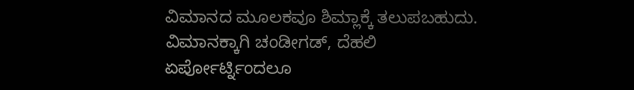ವಿಮಾನದ ಮೂಲಕವೂ ಶಿಮ್ಲಾಕ್ಕೆ ತಲುಪಬಹುದು. ವಿಮಾನಕ್ಕಾಗಿ ಚಂಡೀಗಡ್, ದೆಹಲಿ ಏರ್ಪೋರ್ಟ್ನಿಂದಲೂ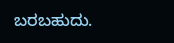ಬರಬಹುದು.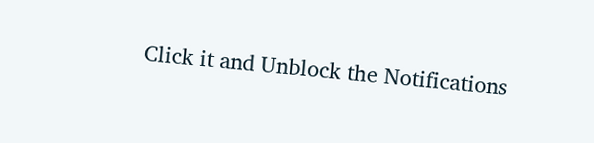Click it and Unblock the Notifications